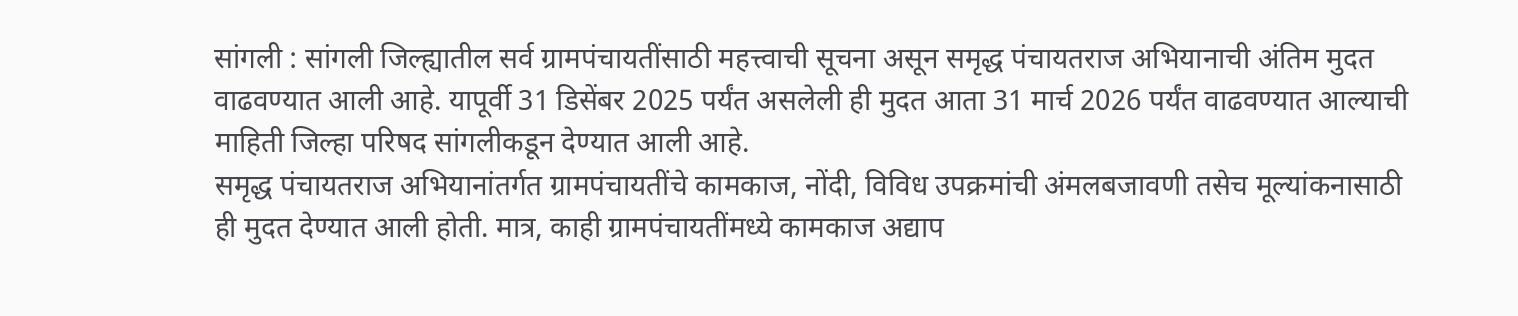सांगली : सांगली जिल्ह्यातील सर्व ग्रामपंचायतींसाठी महत्त्वाची सूचना असून समृद्ध पंचायतराज अभियानाची अंतिम मुदत वाढवण्यात आली आहे. यापूर्वी 31 डिसेंबर 2025 पर्यंत असलेली ही मुदत आता 31 मार्च 2026 पर्यंत वाढवण्यात आल्याची माहिती जिल्हा परिषद सांगलीकडून देण्यात आली आहे.
समृद्ध पंचायतराज अभियानांतर्गत ग्रामपंचायतींचे कामकाज, नोंदी, विविध उपक्रमांची अंमलबजावणी तसेच मूल्यांकनासाठी ही मुदत देण्यात आली होती. मात्र, काही ग्रामपंचायतींमध्ये कामकाज अद्याप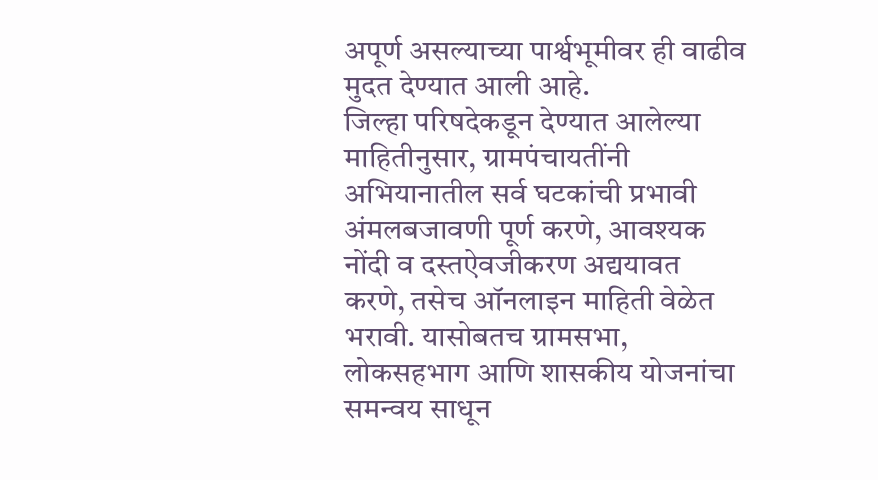अपूर्ण असल्याच्या पार्श्वभूमीवर ही वाढीव मुदत देण्यात आली आहे.
जिल्हा परिषदेकडून देण्यात आलेल्या माहितीनुसार, ग्रामपंचायतींनी अभियानातील सर्व घटकांची प्रभावी अंमलबजावणी पूर्ण करणे, आवश्यक नोंदी व दस्तऐवजीकरण अद्ययावत करणे, तसेच ऑनलाइन माहिती वेळेत भरावी. यासोबतच ग्रामसभा, लोकसहभाग आणि शासकीय योजनांचा समन्वय साधून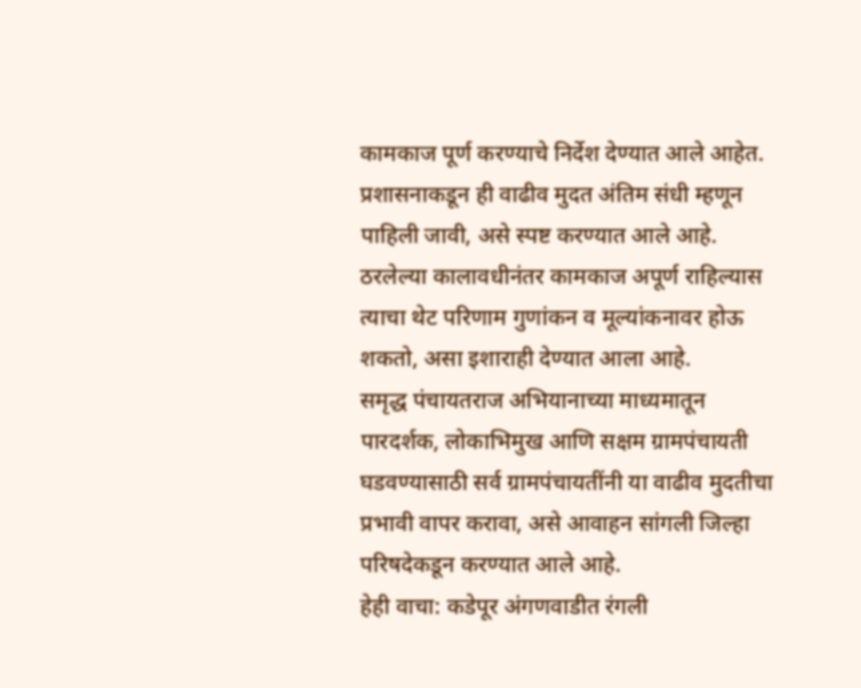कामकाज पूर्ण करण्याचे निर्देश देण्यात आले आहेत.
प्रशासनाकडून ही वाढीव मुदत अंतिम संधी म्हणून पाहिली जावी, असे स्पष्ट करण्यात आले आहे. ठरलेल्या कालावधीनंतर कामकाज अपूर्ण राहिल्यास त्याचा थेट परिणाम गुणांकन व मूल्यांकनावर होऊ शकतो, असा इशाराही देण्यात आला आहे.
समृद्ध पंचायतराज अभियानाच्या माध्यमातून पारदर्शक, लोकाभिमुख आणि सक्षम ग्रामपंचायती घडवण्यासाठी सर्व ग्रामपंचायतींनी या वाढीव मुदतीचा प्रभावी वापर करावा, असे आवाहन सांगली जिल्हा परिषदेकडून करण्यात आले आहे.
हेही वाचा: कडेपूर अंगणवाडीत रंगली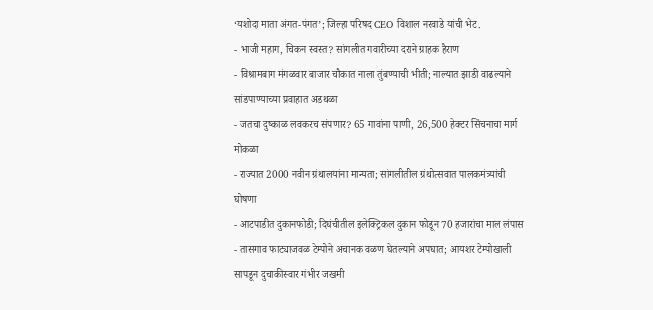‘यशोदा माता अंगत-पंगत’; जिल्हा परिषद CEO विशाल नरवाडे यांची भेट.
- भाजी महाग, चिकन स्वस्त? सांगलीत गवारीच्या दराने ग्राहक हैराण
- विश्रामबाग मंगळवार बाजार चौकात नाला तुंबण्याची भीती; नाल्यात झाडी वाढल्याने सांडपाण्याच्या प्रवाहात अडथळा
- जतचा दुष्काळ लवकरच संपणार? 65 गावांना पाणी, 26,500 हेक्टर सिंचनाचा मार्ग मोकळा
- राज्यात 2000 नवीन ग्रंथालयांना मान्यता; सांगलीतील ग्रंथोत्सवात पालकमंत्र्यांची घोषणा
- आटपाडीत दुकानफोडी; दिघंचीतील इलेक्ट्रिकल दुकान फोडून 70 हजारांचा माल लंपास
- तासगाव फाट्याजवळ टेम्पोने अचानक वळण घेतल्याने अपघात; आयशर टेम्पोखाली सापडून दुचाकीस्वार गंभीर जखमी